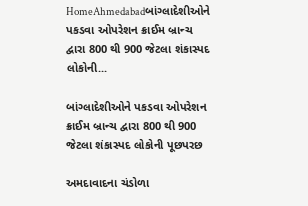HomeAhmedabadબાંગ્લાદેશીઓને પકડવા ઓપરેશન ક્રાઈમ બ્રાન્ચ દ્વારા 800 થી 900 જેટલા શંકાસ્પદ લોકોની...

બાંગ્લાદેશીઓને પકડવા ઓપરેશન ક્રાઈમ બ્રાન્ચ દ્વારા 800 થી 900 જેટલા શંકાસ્પદ લોકોની પૂછપરછ

અમદાવાદના ચંડોળા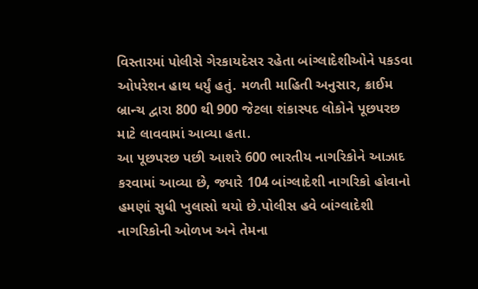વિસ્તારમાં પોલીસે ગેરકાયદેસર રહેતા બાંગ્લાદેશીઓને પકડવા ઓપરેશન હાથ ધર્યું હતું. મળતી માહિતી અનુસાર, ક્રાઈમ બ્રાન્ચ દ્વારા 800 થી 900 જેટલા શંકાસ્પદ લોકોને પૂછપરછ માટે લાવવામાં આવ્યા હતા.
આ પૂછપરછ પછી આશરે 600 ભારતીય નાગરિકોને આઝાદ કરવામાં આવ્યા છે, જ્યારે 104 બાંગ્લાદેશી નાગરિકો હોવાનો હમણાં સુધી ખુલાસો થયો છે.પોલીસ હવે બાંગ્લાદેશી નાગરિકોની ઓળખ અને તેમના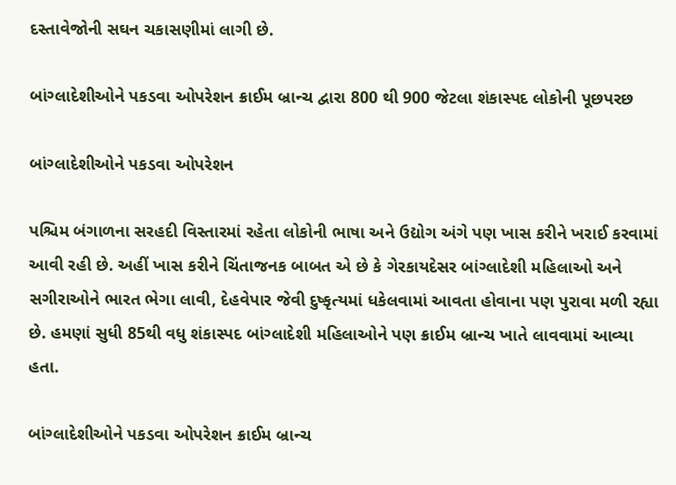દસ્તાવેજોની સઘન ચકાસણીમાં લાગી છે.

બાંગ્લાદેશીઓને પકડવા ઓપરેશન ક્રાઈમ બ્રાન્ચ દ્વારા 800 થી 900 જેટલા શંકાસ્પદ લોકોની પૂછપરછ

બાંગ્લાદેશીઓને પકડવા ઓપરેશન

પશ્ચિમ બંગાળના સરહદી વિસ્તારમાં રહેતા લોકોની ભાષા અને ઉદ્યોગ અંગે પણ ખાસ કરીને ખરાઈ કરવામાં આવી રહી છે. અહીં ખાસ કરીને ચિંતાજનક બાબત એ છે કે ગેરકાયદેસર બાંગ્લાદેશી મહિલાઓ અને સગીરાઓને ભારત ભેગા લાવી, દેહવેપાર જેવી દુષ્કૃત્યમાં ધકેલવામાં આવતા હોવાના પણ પુરાવા મળી રહ્યા છે. હમણાં સુધી 85થી વધુ શંકાસ્પદ બાંગ્લાદેશી મહિલાઓને પણ ક્રાઈમ બ્રાન્ચ ખાતે લાવવામાં આવ્યા હતા.

બાંગ્લાદેશીઓને પકડવા ઓપરેશન ક્રાઈમ બ્રાન્ચ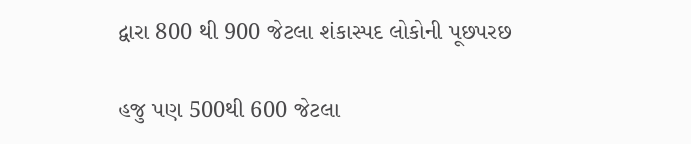દ્વારા 800 થી 900 જેટલા શંકાસ્પદ લોકોની પૂછપરછ

હજુ પણ 500થી 600 જેટલા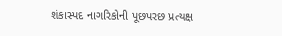શંકાસ્પદ નાગરિકોની પૂછપરછ પ્રત્યક્ષ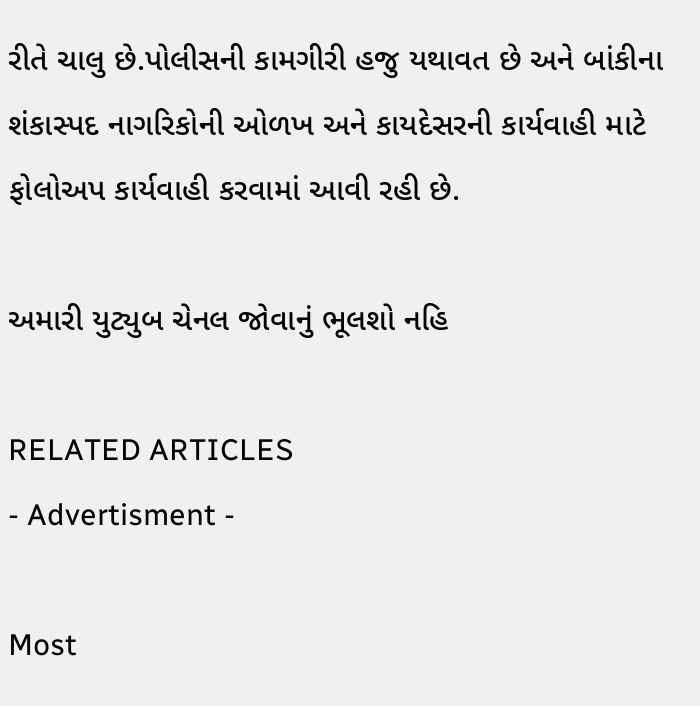રીતે ચાલુ છે.પોલીસની કામગીરી હજુ યથાવત છે અને બાંકીના શંકાસ્પદ નાગરિકોની ઓળખ અને કાયદેસરની કાર્યવાહી માટે ફોલોઅપ કાર્યવાહી કરવામાં આવી રહી છે.

અમારી યુટ્યુબ ચેનલ જોવાનું ભૂલશો નહિ

RELATED ARTICLES
- Advertisment -

Most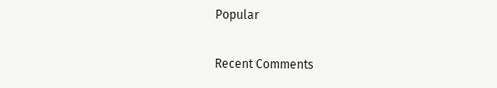Popular

Recent Comments